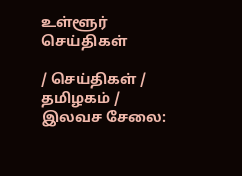உள்ளூர் செய்திகள்

/ செய்திகள் / தமிழகம் / இலவச ‌சேலை: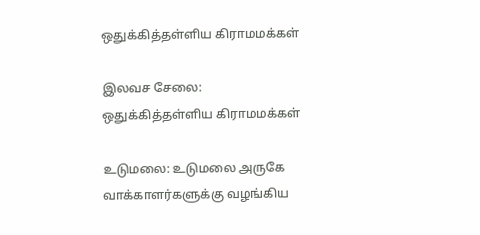ஒதுக்கித்தள்ளிய கிராமமக்கள்

இலவச ‌சேலை: ஒதுக்கித்தள்ளிய கிராமமக்கள்

உடுமலை: உடுமலை அருகே வாக்காளர்களுக்கு வழங்கிய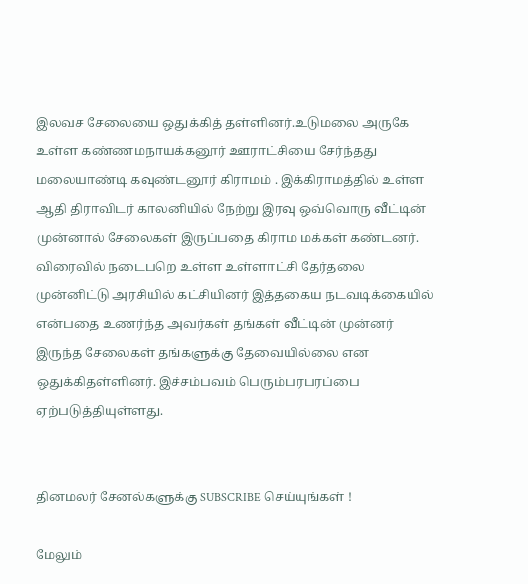இலவச ‌சேலையை ஒதுக்கித் தள்ளினர்.உடுமலை அருகே உள்ள கண்ணமநாயக்கனூர் ஊராட்சியை சேர்ந்தது மலையாண்டி கவுண்டனூர் கிராமம் . இக்கிராமத்தில் உள்ள ஆதி திராவிடர் காலனியில் நேற்று இரவு ஒவ்வொரு வீட்டின் முன்னால் சேலைகள் இருப்பதை கிராம மக்கள் கண்டனர். விரைவில் நடைபறெ உள்ள உள்ளாட்சி தேர்தலை முன்னிட்டு அரசியில் கட்சியினர் இத்தகைய நடவடிக்கையில் என்பதை உணர்ந்த அவர்கள் தங்கள் வீட்டின் முன்னர் இருந்த சேலைகள் தங்களுக்கு தே‌வையில்லை என ஒதுக்கிதள்ளினர். இச்சம்பவம் பெரும்பரபரப்பை ஏற்படுத்தியுள்ளது.


தினமலர் சேனல்களுக்கு SUBSCRIBE செய்யுங்கள் !

மேலும்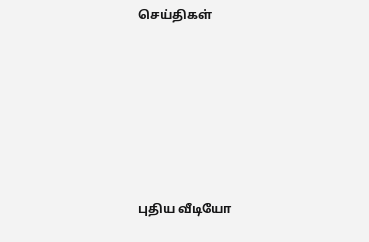செய்திகள்









புதிய வீடியோ